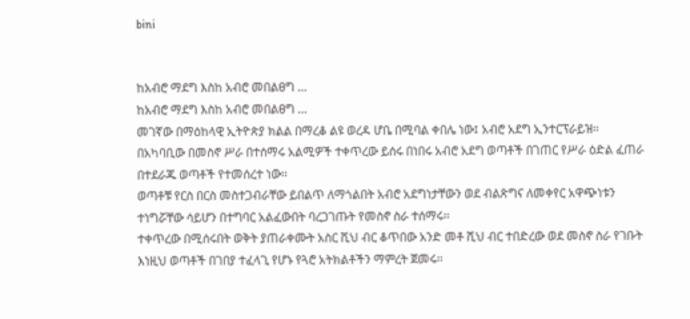bini


ከአብሮ ማደግ እስከ አብሮ መበልፀግ …
ከአብሮ ማደግ እስከ አብሮ መበልፀግ …
መገኛው በማዕከላዊ ኢትዮጵያ ክልል በማረቆ ልዩ ወረዳ ሆቤ በሚባል ቀበሌ ነው፤ አብሮ አደግ ኢንተርፕራይዝ፡፡
በአካባቢው በመስኖ ሥራ በተሰማሩ አልሚዎች ተቀጥረው ይሰሩ በነበሩ አብሮ አደግ ወጣቶች በገጠር የሥራ ዕድል ፈጠራ በተደራጁ ወጣቶች የተመሰረተ ነው፡፡
ወጣቶቹ የርስ በርስ መስተጋብራቸው ይበልጥ ለማጎልበት አብሮ አደግነታቸውን ወደ ብልጽግና ለመቀየር አዋጭነቱን ተነግሯቸው ሳይሆን በተግባር አልፈውበት ባረጋገጡት የመስኖ ስራ ተሰማሩ፡፡
ተቀጥረው በሚሰሩበት ወቅት ያጠራቀሙት አስር ሺህ ብር ቆጥበው አንድ መቶ ሺህ ብር ተበድረው ወደ መስኖ ስራ የገቡት እነዚህ ወጣቶች በገበያ ተፈላጊ የሆኑ የጓሮ አትክልቶችን ማምረት ጀመሩ፡፡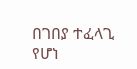በገበያ ተፈላጊ የሆነ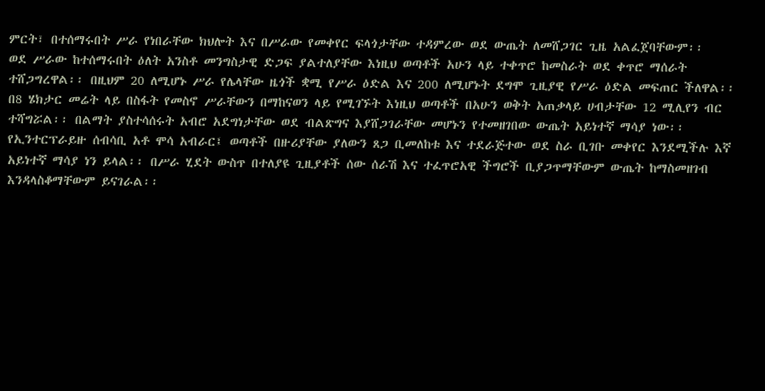ምርት፣ በተሰማሩበት ሥራ የነበራቸው ክህሎት እና በሥራው የመቀየር ፍላጎታቸው ተዳምረው ወደ ውጤት ለመሸጋገር ጊዜ አልፈጀባቸውም፡፡
ወደ ሥራው ከተሰማሩበት ዕለት አንስቶ መንግስታዊ ድጋፍ ያልተለያቸው እነዚህ ወጣቶች አሁን ላይ ተቀጥሮ ከመስራት ወደ ቀጥሮ ማሰራት ተሸጋግረዋል፡፡ በዚህም 20 ለሚሆኑ ሥራ የሌላቸው ዜጎች ቋሚ የሥራ ዕድል እና 200 ለሚሆኑት ደግሞ ጊዚያዊ የሥራ ዕድል መፍጠር ችለዋል፡፡
በ8 ሄክታር መሬት ላይ በስፋት የመስኖ ሥራቸውን በማከናወን ላይ የሚገኙት እነዚህ ወጣቶች በአሁን ወቅት አጠቃላይ ሀብታቸው 12 ሚሊየን ብር ተሻግሯል፡፡ በልማት ያስተሳሰሩት አብሮ አደግነታቸው ወደ ብልጽግና እያሸጋገራቸው መሆኑን የተመዘገበው ውጤት አይነተኛ ማሳያ ነው፡፡
የኢንተርፕራይዙ ሰብሳቢ አቶ ሞሳ አብራር፤ ወጣቶች በዙሪያቸው ያለውን ጸጋ ቢመለከቱ እና ተደራጅተው ወደ ስራ ቢገቡ መቀየር እንደሚችሉ እኛ አይነተኛ ማሳያ ነን ይላል፡፡ በሥራ ሂደት ውስጥ በተለያዩ ጊዚያቶች ሰው ሰራሽ እና ተፈጥሮአዊ ችግሮች ቢያጋጥማቸውም ውጤት ከማስመዘገብ እንዳላስቆማቸውም ይናገራል፡፡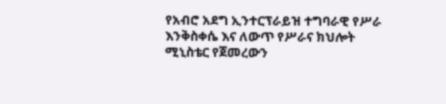የአብሮ አደግ ኢንተርፕራይዝ ተግባራዊ የሥራ እንቅስቀሴ እና ለውጥ የሥራና ክህሎት ሚኒስቴር የጀመረውን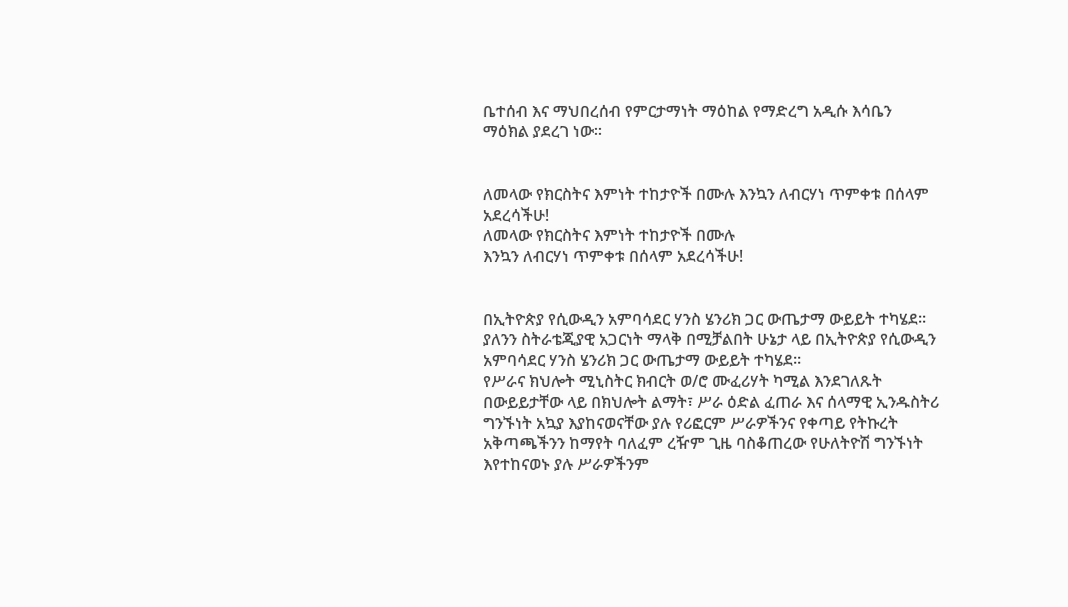ቤተሰብ እና ማህበረሰብ የምርታማነት ማዕከል የማድረግ አዲሱ እሳቤን ማዕክል ያደረገ ነው፡፡


ለመላው የክርስትና እምነት ተከታዮች በሙሉ እንኳን ለብርሃነ ጥምቀቱ በሰላም አደረሳችሁ!
ለመላው የክርስትና እምነት ተከታዮች በሙሉ
እንኳን ለብርሃነ ጥምቀቱ በሰላም አደረሳችሁ!


በኢትዮጵያ የሲውዲን አምባሳደር ሃንስ ሄንሪክ ጋር ውጤታማ ውይይት ተካሄደ፡፡
ያለንን ስትራቴጂያዊ አጋርነት ማላቅ በሚቻልበት ሁኔታ ላይ በኢትዮጵያ የሲውዲን አምባሳደር ሃንስ ሄንሪክ ጋር ውጤታማ ውይይት ተካሄደ፡፡
የሥራና ክህሎት ሚኒስትር ክብርት ወ/ሮ ሙፈሪሃት ካሚል እንደገለጹት በውይይታቸው ላይ በክህሎት ልማት፣ ሥራ ዕድል ፈጠራ እና ሰላማዊ ኢንዱስትሪ ግንኙነት አኳያ እያከናወናቸው ያሉ የሪፎርም ሥራዎችንና የቀጣይ የትኩረት አቅጣጫችንን ከማየት ባለፈም ረዥም ጊዜ ባስቆጠረው የሁለትዮሽ ግንኙነት እየተከናወኑ ያሉ ሥራዎችንም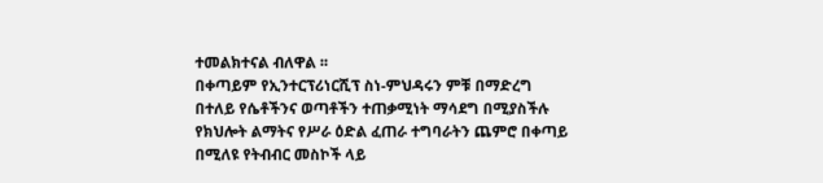ተመልክተናል ብለዋል ፡፡
በቀጣይም የኢንተርፕሪነርሺፕ ስነ-ምህዳሩን ምቹ በማድረግ በተለይ የሴቶችንና ወጣቶችን ተጠቃሚነት ማሳደግ በሚያስችሉ የክህሎት ልማትና የሥራ ዕድል ፈጠራ ተግባራትን ጨምሮ በቀጣይ በሚለዩ የትብብር መስኮች ላይ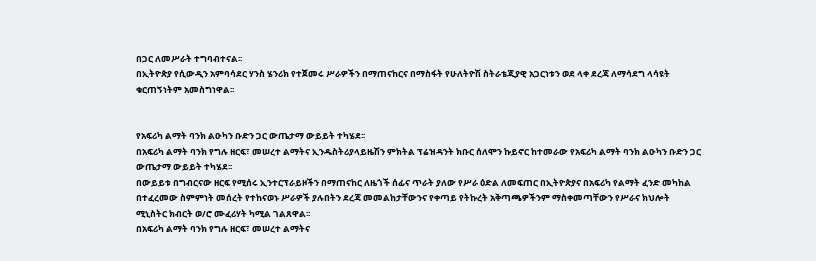በጋር ለመሥራት ተግባብተናል፡፡
በኢትዮጵያ የሲውዲን አምባሳደር ሃንስ ሄንሪክ የተጀመሩ ሥራዎችን በማጠናከርና በማስፋት የሁለትዮሽ ስትራቴጂያዊ አጋርነቱን ወደ ላቀ ደረጃ ለማሳደግ ላሳዩት ቁርጠኝነትም አመስግነዋል፡፡


የአፍሪካ ልማት ባንክ ልዑካን ቡድን ጋር ውጤታማ ውይይት ተካሄደ፡፡
በአፍሪካ ልማት ባንክ የግሉ ዘርፍ፣ መሠረተ ልማትና ኢንዱስትሪያላይዜሽን ምክትል ፕሬዝዳንት ክቡር ሰለሞን ኩይኖር ከተመራው የአፍሪካ ልማት ባንክ ልዑካን ቡድን ጋር ውጤታማ ውይይት ተካሄደ፡፡
በውይይቱ በግብርናው ዘርፍ የሚሰሩ ኢንተርፕራይዞችን በማጠናከር ለዜጎች ሰፊና ጥራት ያለው የሥራ ዕድል ለመፍጠር በኢትዮጵያና በአፍሪካ የልማት ፈንድ መካከል በተፈረመው ስምምነት መሰረት የተከናወኑ ሥራዎች ያሉበትን ደረጃ መመልከታቸውንና የቀጣይ የትኩረት አቅጣጫዎችንም ማስቀመጣቸውን የሥራና ክህሎት ሚኒስትር ክብርት ወ/ሮ ሙፈሪሃት ካሚል ገልጸዋል፡፡
በአፍሪካ ልማት ባንክ የግሉ ዘርፍ፣ መሠረተ ልማትና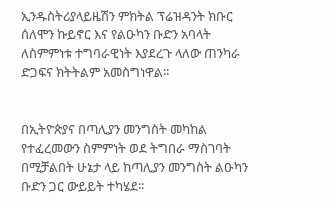ኢንዱስትሪያላይዜሽን ምክትል ፕሬዝዳንት ክቡር ሰለሞን ኩይኖር እና የልዑካን ቡድን አባላት ለስምምነቱ ተግባራዊነት እያደረጉ ላለው ጠንካራ ድጋፍና ክትትልም አመስግነዋል፡፡


በኢትዮጵያና በጣሊያን መንግስት መካከል የተፈረመውን ስምምነት ወደ ትግበራ ማስገባት በሚቻልበት ሁኔታ ላይ ከጣሊያን መንግስት ልዑካን ቡድን ጋር ውይይት ተካሄደ፡፡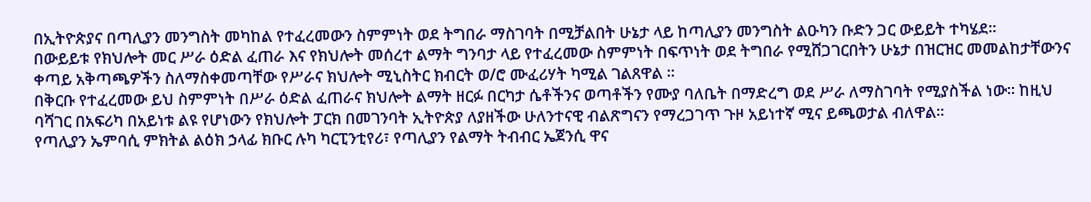በኢትዮጵያና በጣሊያን መንግስት መካከል የተፈረመውን ስምምነት ወደ ትግበራ ማስገባት በሚቻልበት ሁኔታ ላይ ከጣሊያን መንግስት ልዑካን ቡድን ጋር ውይይት ተካሄደ፡፡
በውይይቱ የክህሎት መር ሥራ ዕድል ፈጠራ እና የክህሎት መሰረተ ልማት ግንባታ ላይ የተፈረመው ስምምነት በፍጥነት ወደ ትግበራ የሚሸጋገርበትን ሁኔታ በዝርዝር መመልከታቸውንና ቀጣይ አቅጣጫዎችን ስለማስቀመጣቸው የሥራና ክህሎት ሚኒስትር ክብርት ወ/ሮ ሙፈሪሃት ካሚል ገልጸዋል ፡፡
በቅርቡ የተፈረመው ይህ ስምምነት በሥራ ዕድል ፈጠራና ክህሎት ልማት ዘርፉ በርካታ ሴቶችንና ወጣቶችን የሙያ ባለቤት በማድረግ ወደ ሥራ ለማስገባት የሚያስችል ነው፡፡ ከዚህ ባሻገር በአፍሪካ በአይነቱ ልዩ የሆነውን የክህሎት ፓርክ በመገንባት ኢትዮጵያ ለያዘችው ሁለንተናዊ ብልጽግናን የማረጋገጥ ጉዞ አይነተኛ ሚና ይጫወታል ብለዋል፡፡
የጣሊያን ኤምባሲ ምክትል ልዕክ ኃላፊ ክቡር ሉካ ካርፒንቲየሪ፣ የጣሊያን የልማት ትብብር ኤጀንሲ ዋና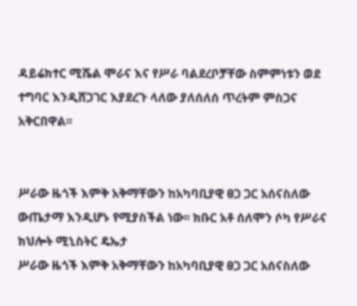ዳይሬክተር ሚሼል ሞራና እና የሥራ ባልደረቦቻቸው ስምምነቱን ወደ ተግባር እንዲሸጋገር እያደረጉ ላለው ያለሰለሰ ጥረትም ምስጋና አቅርበዋል፡፡


ሥራው ዜጎች እምቅ አቅማቸውን ከአካባቢያዊ ፀጋ ጋር አሰናስለው ውጤታማ እንዲሆኑ የሚያስችል ነው፡፡ ክቡር አቶ ሰለሞን ሶካ የሥራና ክህሎት ሚኒስትር ዴኤታ
ሥራው ዜጎች እምቅ አቅማቸውን ከአካባቢያዊ ፀጋ ጋር አሰናስለው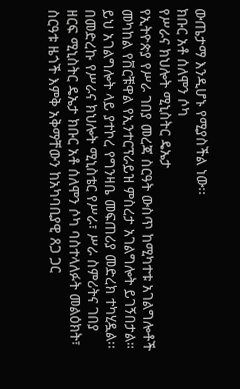ውጤታማ እንዲሆኑ የሚያስችል ነው፡፡
ክቡር አቶ ሰለሞን ሶካ
የሥራና ክህሎት ሚኒስትር ዴኤታ
የኢትዮጵያ የሥራ ገበያ መረጃ ስርዓት ውስጥ ከሚካተቱ አገልግሎቶች መካከል የቨርቹዋል የኢንተርፕራይዝ ምስረታ አገልግሎት ይገኝበታል።
ይህ አገልግሎት ላይ ያተኮረ የግንዛቤ መፍጠሪያ መድረክ ተካሂዷል፡፡
በመድረኩ የሥራና ክህሎት ሚኒስቴር የሥራ፣ ሥራ ስምሪትና ገበያ ዘርፍ ሚኒስትር ዴኤታ ክቡር አቶ ሰለሞን ሶካ ባስተላለፉት መልዕክት፣ ስርዓቱ ዜጎች እምቅ አቅማቸውን ከአካባቢያዊ ጸጋ ጋር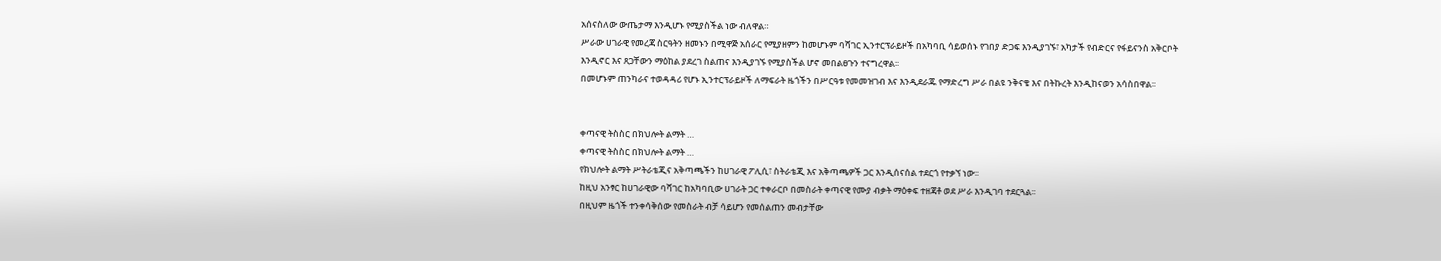አሰናስለው ውጤታማ እንዲሆኑ የሚያስችል ነው ብለዋል።
ሥራው ሀገራዊ የመረጃ ስርዓትን ዘመኑን በሚዋጅ አሰራር የሚያዘምን ከመሆኑም ባሻገር ኢንተርፕራይዞች በአካባቢ ሳይወሰኑ የገበያ ድጋፍ እንዲያገኙ፣ አካታች የብድርና የፋይናንስ አቅርቦት እንዲኖር እና ጸጋቸውን ማዕከል ያደረገ ስልጠና እንዲያገኙ የሚያስችል ሆኖ መበልፀጉን ተናግረዋል፡፡
በመሆኑም ጠንካራና ተወዳዳሪ የሆኑ ኢንተርፕራይዞች ለማፍራት ዜጎችን በሥርዓቱ የመመዝገብ እና እንዲደራጁ የማድረግ ሥራ በልዩ ንቅናቄ እና በትኩረት እንዲከናወን አሳስበዋል፡፡


ቀጣናዊ ትስስር በክህሎት ልማት …
ቀጣናዊ ትስስር በክህሎት ልማት …
የክህሎት ልማት ሥትራቴጂና አቅጣጫችን ከሀገራዊ ፖሊሲ፣ ስትራቴጂ እና አቅጣጫዎች ጋር እንዲሰናሰል ተደርጎ የተቃኘ ነው፡፡
ከዚህ አንፃር ከሀገራዊው ባሻገር ከአካባቢው ሀገራት ጋር ተቀራርቦ በመስራት ቀጣናዊ የሙያ ብቃት ማዕቀፍ ተዘጃቶ ወደ ሥራ እንዲገባ ተደርጓል፡፡
በዚህም ዜጎች ተንቀሳቅሰው የመስራት ብቻ ሳይሆን የመሰልጠን መብታቸው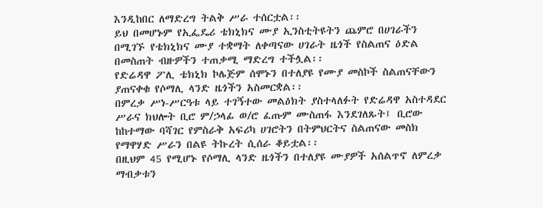እንዲከበር ለማድረግ ትልቅ ሥራ ተሰርቷል፡፡
ይህ በመሆኑም የኢፌዴሪ ቴክኒክና ሙያ ኢንስቲትዩትን ጨምሮ በሀገራችን በሚገኙ የቴክኒክና ሙያ ተቋማት ለቀጣናው ሀገራት ዜጎች የስልጠና ዕድል በመስጠት ብዙዎችን ተጠቃሚ ማድረግ ተችሏል፡፡
የድሬዳዋ ፖሊ ቴክኒክ ኮሌጅም ሰሞኑን በተለያዩ የሙያ መስኮች ስልጠናቸውን ያጠናቀቁ የሶማሊ ላንድ ዜጎችን አስመርቋል፡፡
በምረቃ ሥነ-ሥርዓቱ ላይ ተገኝተው መልዕክት ያስተላለፉት የድሬዳዋ አስተዳደር ሥራና ክህሎት ቢሮ ም/ኃላፊ ወ/ሮ ፈጡም ሙስጠፋ እንደገለጹት፤ ቢሮው ከከተማው ባሻገር የምስራቅ አፍሪካ ሀገሮትን በትምህርትና ስልጠናው መስክ የማዋሃድ ሥራን በልዩ ትኩረት ሲሰራ ቆይቷል፡፡
በዚህም 45 የሚሆኑ የሶማሊ ላንድ ዜጎችን በተለያዩ ሙያዎች አሰልጥኖ ለምረቃ ማብቃቱን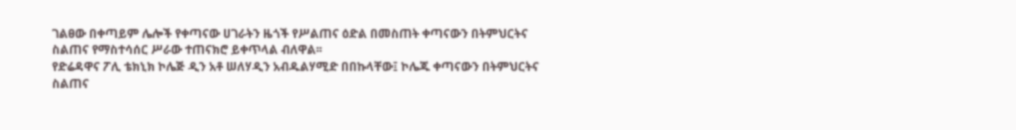ገልፀው በቀጣይም ሌሎች የቀጣናው ሀገራትን ዜጎች የሥልጠና ዕድል በመስጠት ቀጣናውን በትምህርትና ስልጠና የማስተሳሰር ሥራው ተጠናክሮ ይቀጥላል ብለዋል፡፡
የድሬዳዋና ፖሊ ቴክኒክ ኮሌጅ ዲን አቶ ሠለሃዲን አብዱልሃሚድ በበኩላቸው፤ ኮሌጁ ቀጣናውን በትምህርትና ስልጠና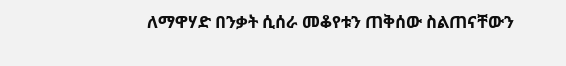ለማዋሃድ በንቃት ሲሰራ መቆየቱን ጠቅሰው ስልጠናቸውን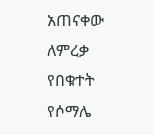አጠናቀው ለምረቃ የበቁተት የሶማሌ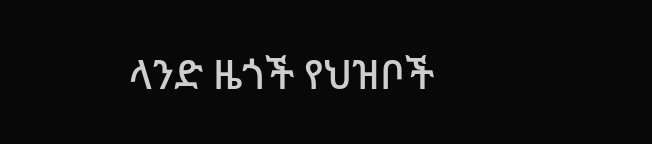ላንድ ዜጎች የህዝቦች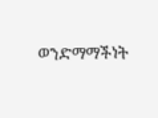ወንድማማችነት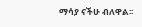ማሳያ ናችሁ ብለዋል፡፡